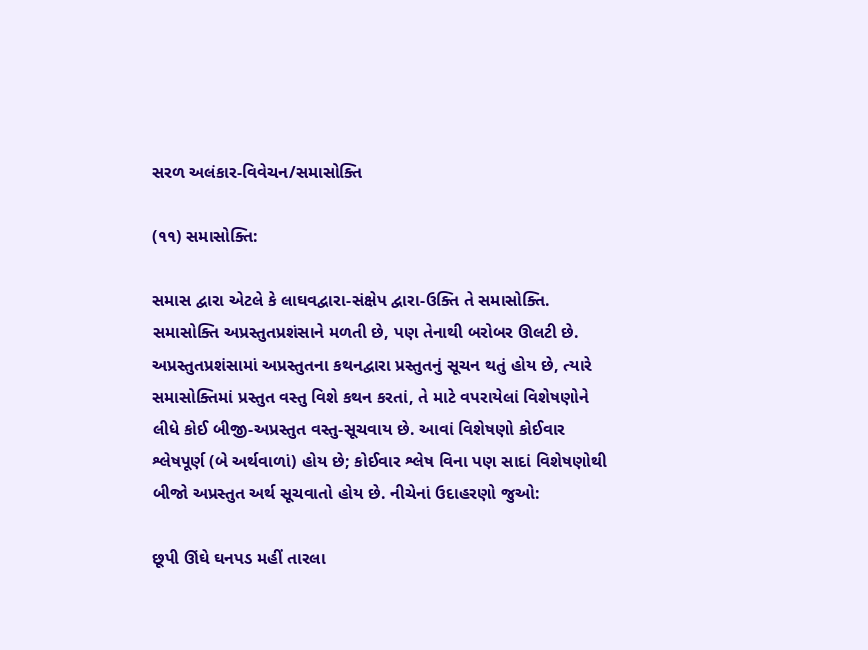સરળ અલંકાર-વિવેચન/સમાસોક્તિ

(૧૧) સમાસોક્તિ:

સમાસ દ્વારા એટલે કે લાઘવદ્વારા-સંક્ષેપ દ્વારા-ઉક્તિ તે સમાસોક્તિ. સમાસોક્તિ અપ્રસ્તુતપ્રશંસાને મળતી છે, પણ તેનાથી બરોબર ઊલટી છે. અપ્રસ્તુતપ્રશંસામાં અપ્રસ્તુતના કથનદ્વારા પ્રસ્તુતનું સૂચન થતું હોય છે, ત્યારે સમાસોક્તિમાં પ્રસ્તુત વસ્તુ વિશે કથન કરતાં, તે માટે વપરાયેલાં વિશેષણોને લીધે કોઈ બીજી-અપ્રસ્તુત વસ્તુ-સૂચવાય છે. આવાં વિશેષણો કોઈવાર શ્લેષપૂર્ણ (બે અર્થવાળાં) હોય છે; કોઈવાર શ્લેષ વિના પણ સાદાં વિશેષણોથી બીજો અપ્રસ્તુત અર્થ સૂચવાતો હોય છે. નીચેનાં ઉદાહરણો જુઓ:

છૂપી ઊંઘે ઘનપડ મહીં તારલા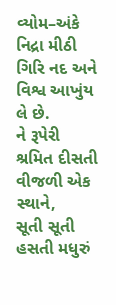વ્યોમ–અંકે
નિદ્રા મીઠી ગિરિ નદ અને વિશ્વ આખુંય લે છે.
ને રૂપેરી શ્રમિત દીસતી વીજળી એક સ્થાને,
સૂતી સૂતી હસતી મધુરું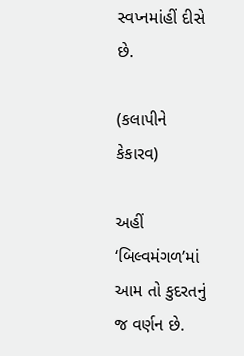સ્વપ્નમાંહીં દીસે છે.

(કલાપીને કેકારવ)

અહીં ‘બિલ્વમંગળ’માં આમ તો કુદરતનું જ વર્ણન છે.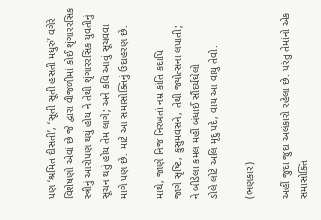પણ ‘શ્રમિત દીસતી’, ‘સૂતી સૂતી હસતી મધુરું’ વગેરે વિશેષણો એવાં છે જે દ્વારા વીજળીમાં કોઈ શૃંગારરસિક સ્ત્રીનું આરોપણ થયું હોય ને તેથી શૃંગારરસિક યુવતીનું સૂચન થતું હોય તેમ લાગે; અને કવિ આવું સૂચવવા માગે પણ છે. માટે આ સમાસોક્તિનું ઉદાહરણ છે.

માથે, જાણે નિજ નિરખતાં નમ્ર કાંતિ કદાપિ
જાગે સૃષ્ટિ, કુસુમવસને, તેથી જ્યોત્સના લપાતી;
ને બીડેલા કમલ મહીં બંધાઈ સૌંદર્યઘેલો
ડોલે લોટે અલિ મૃદુ પદે, વાય આ વાયુ તેવો.

(ભણકાર)

અહીં જુદા જુદા અલંકારો રહેલા છે. પરંતુ તેમાંનો એક સમાસોક્તિ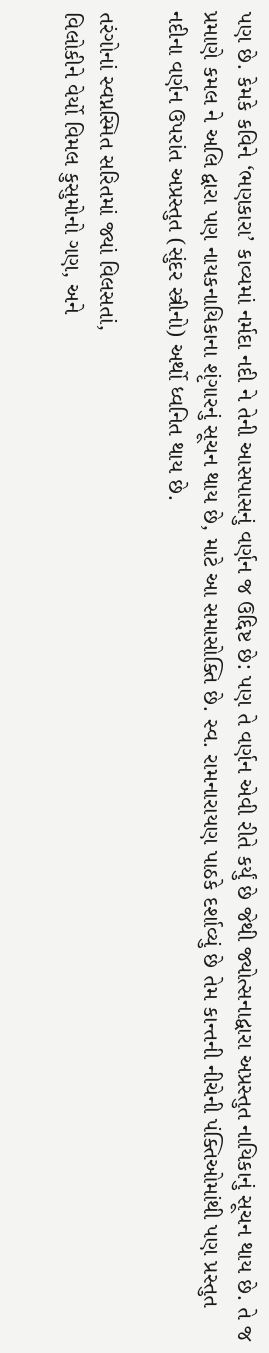પણ છે. કેમકે કવિને ‘ભણકારા’ કાવ્યમાં નર્મદા નદી ને તેની આસપાસનું વર્ણન જ ઉદ્દિષ્ટ છે: પણ તે વર્ણન એવી રીતે કર્યું છે જેથી જ્યોત્સનાદ્વારા અપ્રસ્તુત નાયિકાનું સૂચન થાય છે. તે જ પ્રમાણે કમલ ને અલિ દ્વારા પણ નાયકનાયિકાના શૃંગારનું સૂચન થાય છે, માટે આ સમાસોક્તિ છે. સ્વ. રામનારાયણ પાઠકે દર્શાવ્યું છે તેમ કાન્તની નીચેની પંક્તિઓમાંથી પણ પ્રસ્તુત નદીના વર્ણન ઉપરાંત અપ્રસ્તુત (સુંદર સ્ત્રીનો) અર્થો ધ્વનિત થાય છે.

તરંગોનાં સ્વપ્નસ્મિત સરિતમાં જ્યાં વિલસતાં,
વિલોકીને વેર્યો વિમલ કુસુમોનો ગણ, અને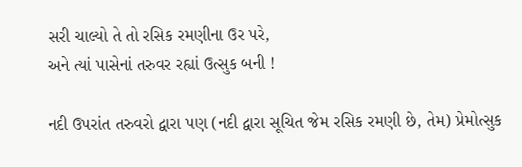સરી ચાલ્યો તે તો રસિક રમણીના ઉર પરે,
અને ત્યાં પાસેનાં તરુવર રહ્યાં ઉત્સુક બની !

નદી ઉપરાંત તરુવરો દ્વારા પણ (નદી દ્વારા સૂચિત જેમ રસિક રમણી છે, તેમ) પ્રેમોત્સુક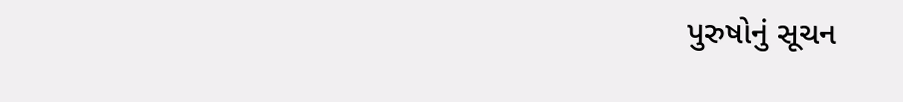પુરુષોનું સૂચન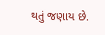થતું જણાય છે.